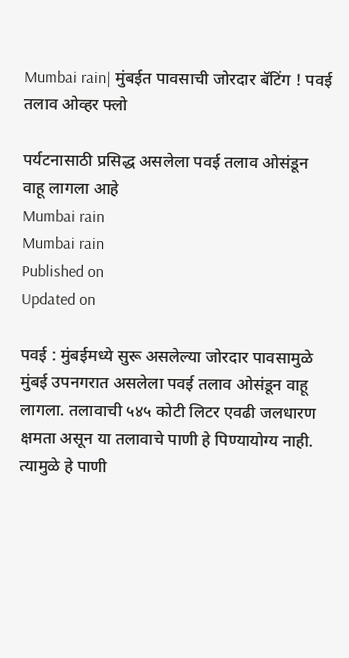Mumbai rain| मुंबईत पावसाची जोरदार बॅटिंग ! पवई तलाव ओव्हर फ्लो

पर्यटनासाठी प्रसिद्ध असलेला पवई तलाव ओसंडून वाहू लागला आहे
Mumbai rain
Mumbai rain
Published on
Updated on

पवई : मुंबईमध्ये सुरू असलेल्या जोरदार पावसामुळे मुंबई उपनगरात असलेला पवई तलाव ओसंडून वाहू लागला. तलावाची ५४५ कोटी लिटर एवढी जलधारण क्षमता असून या तलावाचे पाणी हे पिण्यायोग्य नाही. त्यामुळे हे पाणी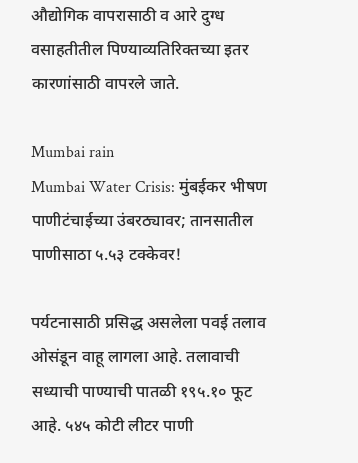औद्योगिक वापरासाठी व आरे दुग्ध वसाहतीतील पिण्याव्यतिरिक्तच्या इतर कारणांसाठी वापरले जाते.

Mumbai rain
Mumbai Water Crisis: मुंबईकर भीषण पाणीटंचाईच्या उंबरठ्यावर; तानसातील पाणीसाठा ५.५३ टक्केवर!

पर्यटनासाठी प्रसिद्ध असलेला पवई तलाव ओसंडून वाहू लागला आहे. तलावाची सध्याची पाण्याची पातळी १९५.१० फूट आहे. ५४५ कोटी लीटर पाणी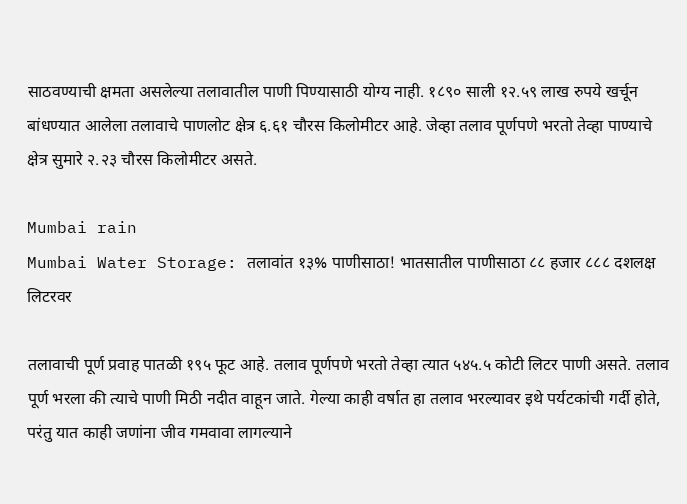साठवण्याची क्षमता असलेल्या तलावातील पाणी पिण्यासाठी योग्य नाही. १८९० साली १२.५९ लाख रुपये खर्चून बांधण्यात आलेला तलावाचे पाणलोट क्षेत्र ६.६१ चौरस किलोमीटर आहे. जेव्हा तलाव पूर्णपणे भरतो तेव्हा पाण्याचे क्षेत्र सुमारे २.२३ चौरस किलोमीटर असते.

Mumbai rain
Mumbai Water Storage: तलावांत १३% पाणीसाठा! भातसातील पाणीसाठा ८८ हजार ८८८ दशलक्ष लिटरवर

तलावाची पूर्ण प्रवाह पातळी १९५ फूट आहे. तलाव पूर्णपणे भरतो तेव्हा त्यात ५४५.५ कोटी लिटर पाणी असते. तलाव पूर्ण भरला की त्याचे पाणी मिठी नदीत वाहून जाते. गेल्या काही वर्षात हा तलाव भरल्यावर इथे पर्यटकांची गर्दी होते, परंतु यात काही जणांना जीव गमवावा लागल्याने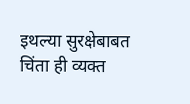इथल्या सुरक्षेबाबत चिंता ही व्यक्त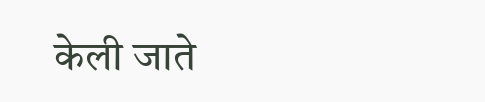केली जाते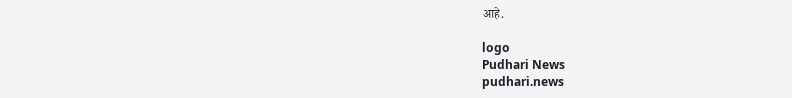आहे.

logo
Pudhari News
pudhari.news